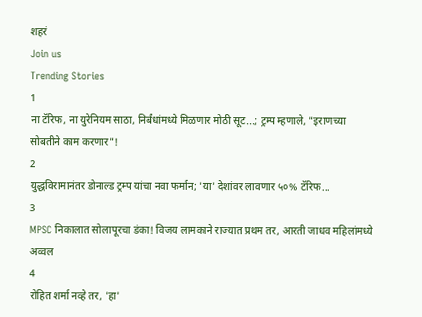शहरं
Join us
Trending Stories
1
ना टॅरिफ, ना युरेनियम साठा, निर्बंधांमध्ये मिळणार मोठी सूट...; ट्रम्प म्हणाले, "इराणच्या सोबतीने काम करणार"!
2
युद्धविरामानंतर डोनाल्ड ट्रम्प यांचा नवा फर्मान; 'या' देशांवर लावणार ५०% टॅरिफ...
3
MPSC निकालात सोलापूरचा डंका! विजय लामकाने राज्यात प्रथम तर, आरती जाधव महिलांमध्ये अव्वल
4
रोहित शर्मा नव्हे तर, 'हा'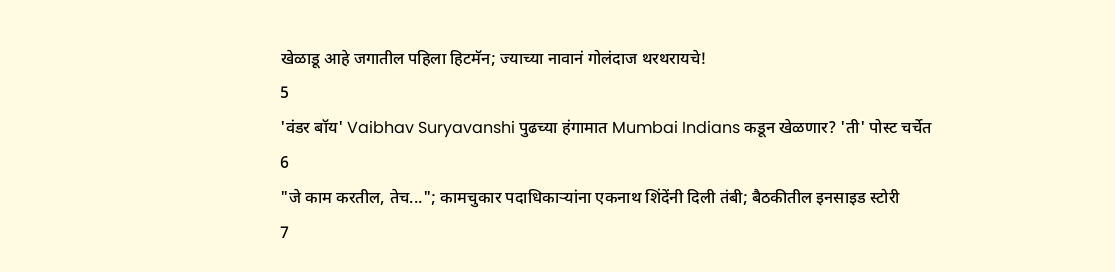खेळाडू आहे जगातील पहिला हिटमॅन; ज्याच्या नावानं गोलंदाज थरथरायचे!
5
'वंडर बॉय' Vaibhav Suryavanshi पुढच्या हंगामात Mumbai Indians कडून खेळणार? 'ती' पोस्ट चर्चेत
6
"जे काम करतील, तेच..."; कामचुकार पदाधिकाऱ्यांना एकनाथ शिंदेंनी दिली तंबी; बैठकीतील इनसाइड स्टोरी
7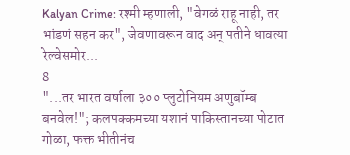Kalyan Crime: रश्मी म्हणाली, "वेगळं राहू नाही, तर भांडणं सहन कर", जेवणावरून वाद अन् पतीने धावत्या रेल्वेसमोर...
8
"...तर भारत वर्षाला ३०० प्लुटोनियम अणुबॉम्ब बनवेल!"; कलपक्कमच्या यशानं पाकिस्तानच्या पोटात गोळा, फक्त भीतीनंच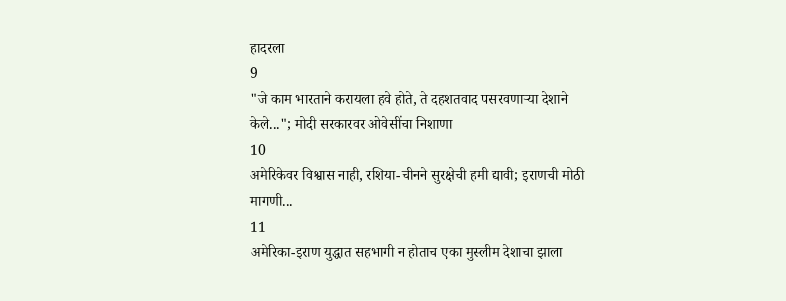हादरला
9
"जे काम भारताने करायला हवे होते, ते दहशतवाद पसरवणाऱ्या देशाने केले..."; मोदी सरकारवर ओवेसींचा निशाणा
10
अमेरिकेवर विश्वास नाही, रशिया-चीनने सुरक्षेची हमी द्यावी; इराणची मोठी मागणी...
11
अमेरिका-इराण युद्धात सहभागी न होताच एका मुस्लीम देशाचा झाला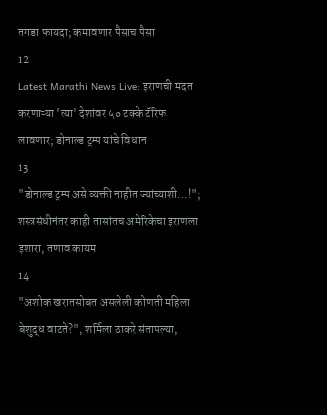तगडा फायदा; कमावणार पैसाच पैसा
12
Latest Marathi News Live: इराणची मदत करणाऱ्या 'त्या' देशांवर ५० टक्के टॅरिफ लावणार; डोनाल्ड ट्रम्प यांचे विधान
13
"डोनाल्ड ट्रम्प असे व्यक्ती नाहीत ज्यांच्याशी...!"; शस्त्रसंधीनंतर काही तासांतच अमेरिकेचा इराणला इशारा, तणाव कायम
14
"अशोक खरातसोबत असलेली कोणती महिला बेशुद्ध वाटते?", शर्मिला ठाकरे संतापल्या,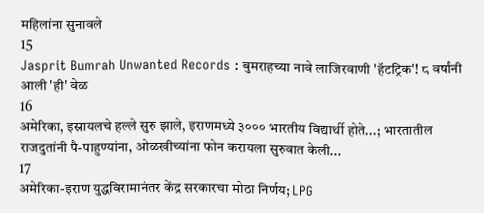महिलांना सुनावले
15
Jasprit Bumrah Unwanted Records : बुमराहच्या नावे लाजिरवाणी 'हॅटट्रिक'! ८ वर्षांनी आली 'ही' वेळ
16
अमेरिका, इस्रायलचे हल्ले सुरु झाले, इराणमध्ये ३००० भारतीय विद्यार्थी होते...; भारतातील राजदुतांनी पै-पाहुण्यांना, ओळखीच्यांना फोन करायला सुरुवात केली...
17
अमेरिका-इराण युद्धविरामानंतर केंद्र सरकारचा मोठा निर्णय; LPG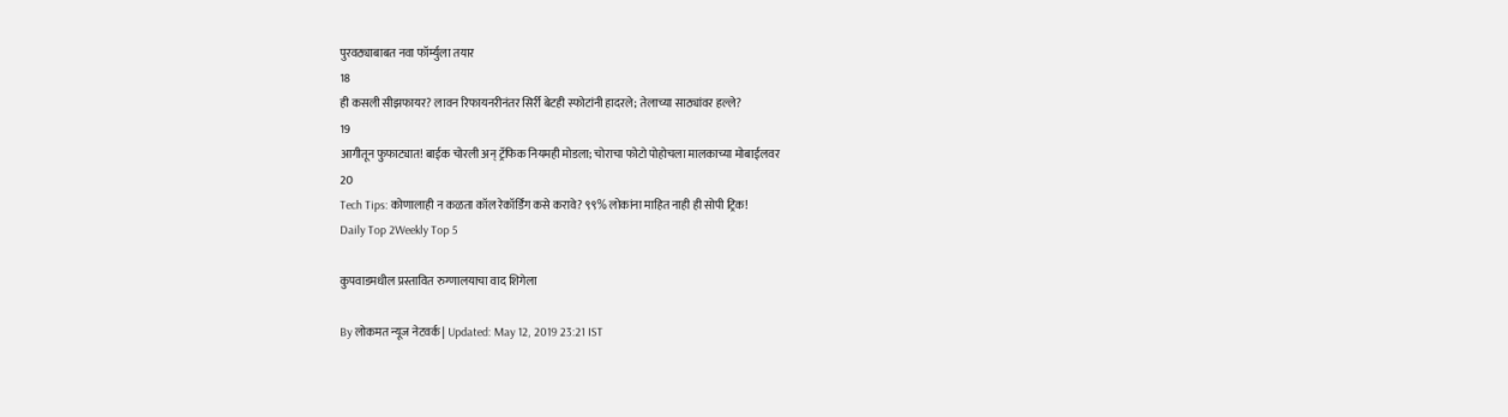पुरवठ्याबाबत नवा फॉर्म्युला तयार
18
ही कसली सीझफायर? लावन रिफायनरीनंतर सिर्री बेटही स्फोटांनी हादरले; तेलाच्या साठ्यांवर हल्ले?
19
आगीतून फुफाट्यात! बाईक चोरली अन् ट्रॅफिक नियमही मोडला; चोराचा फोटो पोहोचला मालकाच्या मोबाईलवर
20
Tech Tips: कोणालाही न कळता कॉल रेकॉर्डिंग कसे करावे? ९९% लोकांना माहित नाही ही सोपी ट्रिक!
Daily Top 2Weekly Top 5

कुपवाडमधील प्रस्तावित रुग्णालयाचा वाद शिगेला

By लोकमत न्यूज नेटवर्क | Updated: May 12, 2019 23:21 IST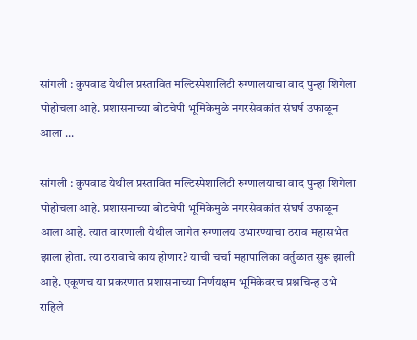सांगली : कुपवाड येथील प्रस्तावित मल्टिस्पेशालिटी रुग्णालयाचा वाद पुन्हा शिगेला पोहोचला आहे. प्रशासनाच्या बोटचेपी भूमिकेमुळे नगरसेवकांत संघर्ष उफाळून आला ...

सांगली : कुपवाड येथील प्रस्तावित मल्टिस्पेशालिटी रुग्णालयाचा वाद पुन्हा शिगेला पोहोचला आहे. प्रशासनाच्या बोटचेपी भूमिकेमुळे नगरसेवकांत संघर्ष उफाळून आला आहे. त्यात वारणाली येथील जागेत रुग्णालय उभारण्याचा ठराव महासभेत झाला होता. त्या ठरावाचे काय होणार? याची चर्चा महापालिका वर्तुळात सुरू झाली आहे. एकूणच या प्रकरणात प्रशासनाच्या निर्णयक्षम भूमिकेवरच प्रश्नचिन्ह उभे राहिले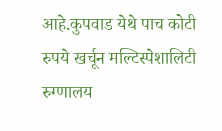आहे.कुपवाड येथे पाच कोटी रुपये खर्चून मल्टिस्पेशालिटी रुग्णालय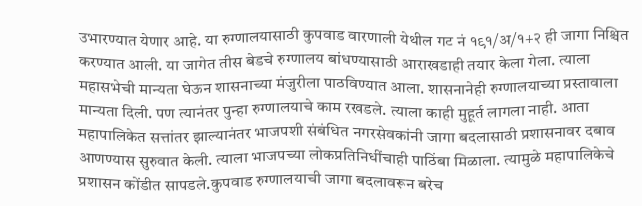उभारण्यात येणार आहे. या रुग्णालयासाठी कुपवाड वारणाली येथील गट नं १९१/अ/१+२ ही जागा निश्चित करण्यात आली. या जागेत तीस बेडचे रुग्णालय बांधण्यासाठी आराखडाही तयार केला गेला. त्याला महासभेची मान्यता घेऊन शासनाच्या मंजुरीला पाठविण्यात आला. शासनानेही रुग्णालयाच्या प्रस्तावाला मान्यता दिली. पण त्यानंतर पुन्हा रुग्णालयाचे काम रखडले. त्याला काही मुहूर्त लागला नाही. आता महापालिकेत सत्तांतर झाल्यानंतर भाजपशी संबंधित नगरसेवकांनी जागा बदलासाठी प्रशासनावर दबाव आणण्यास सुरुवात केली. त्याला भाजपच्या लोकप्रतिनिधींचाही पाठिंबा मिळाला. त्यामुळे महापालिकेचे प्रशासन कोंडीत सापडले.कुपवाड रुग्णालयाची जागा बदलावरून बरेच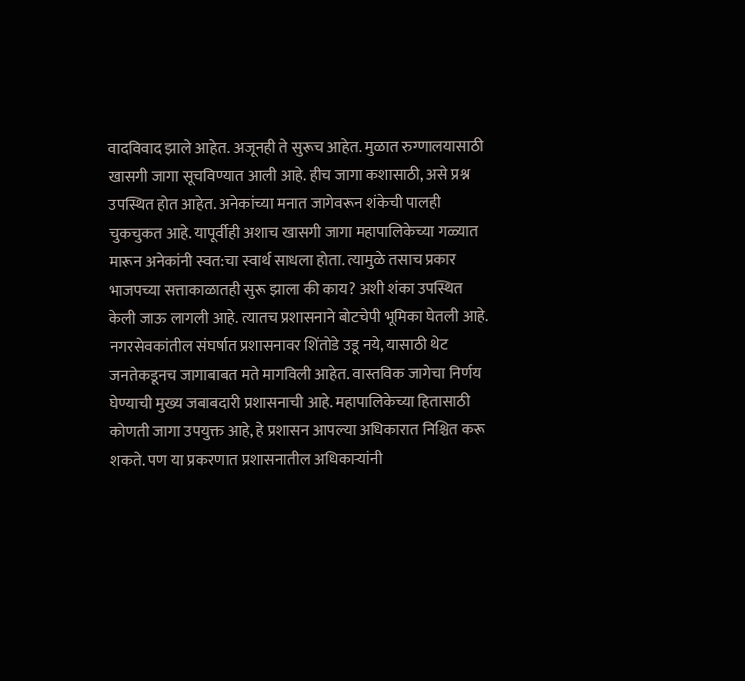वादविवाद झाले आहेत. अजूनही ते सुरूच आहेत. मुळात रुग्णालयासाठी खासगी जागा सूचविण्यात आली आहे. हीच जागा कशासाठी, असे प्रश्न उपस्थित होत आहेत. अनेकांच्या मनात जागेवरून शंकेची पालही चुकचुकत आहे. यापूर्वीही अशाच खासगी जागा महापालिकेच्या गळ्यात मारून अनेकांनी स्वत:चा स्वार्थ साधला होता. त्यामुळे तसाच प्रकार भाजपच्या सत्ताकाळातही सुरू झाला की काय? अशी शंका उपस्थित केली जाऊ लागली आहे. त्यातच प्रशासनाने बोटचेपी भूमिका घेतली आहे. नगरसेवकांतील संघर्षात प्रशासनावर शिंतोडे उडू नये, यासाठी थेट जनतेकडूनच जागाबाबत मते मागविली आहेत. वास्तविक जागेचा निर्णय घेण्याची मुख्य जबाबदारी प्रशासनाची आहे. महापालिकेच्या हितासाठी कोणती जागा उपयुक्त आहे, हे प्रशासन आपल्या अधिकारात निश्चित करू शकते. पण या प्रकरणात प्रशासनातील अधिकाऱ्यांनी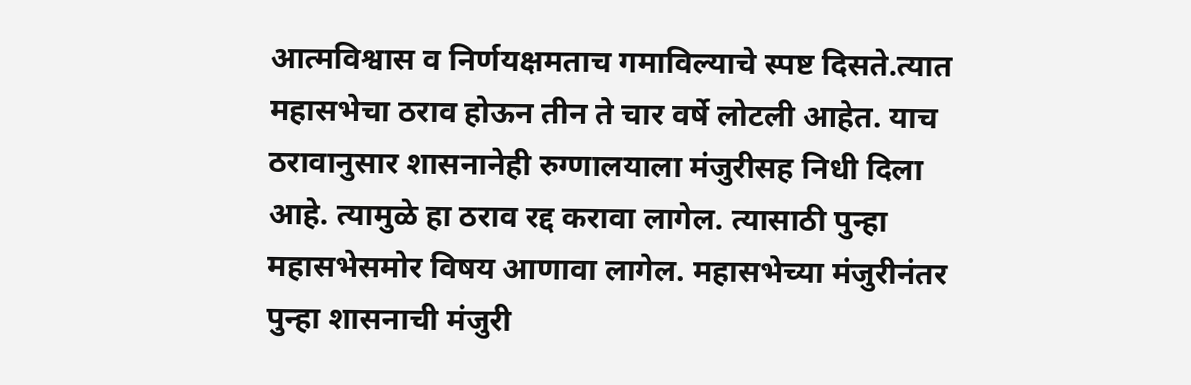आत्मविश्वास व निर्णयक्षमताच गमाविल्याचे स्पष्ट दिसते.त्यात महासभेचा ठराव होऊन तीन ते चार वर्षे लोटली आहेत. याच ठरावानुसार शासनानेही रुग्णालयाला मंजुरीसह निधी दिला आहे. त्यामुळे हा ठराव रद्द करावा लागेल. त्यासाठी पुन्हा महासभेसमोर विषय आणावा लागेल. महासभेच्या मंजुरीनंतर पुन्हा शासनाची मंजुरी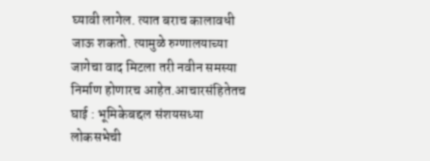घ्यावी लागेल. त्यात बराच कालावधी जाऊ शकतो. त्यामुळे रुग्णालयाच्या जागेचा वाद मिटला तरी नवीन समस्या निर्माण होणारच आहेत.आचारसंहितेतच घाई : भूमिकेबद्दल संशयसध्या लोकसभेची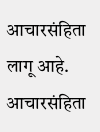आचारसंहिता लागू आहे. आचारसंहिता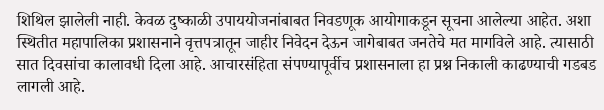शिथिल झालेली नाही. केवळ दुष्काळी उपाययोजनांबाबत निवडणूक आयोगाकडून सूचना आलेल्या आहेत. अशा स्थितीत महापालिका प्रशासनाने वृत्तपत्रातून जाहीर निवेदन देऊन जागेबाबत जनतेचे मत मागविले आहे. त्यासाठी सात दिवसांचा कालावधी दिला आहे. आचारसंहिता संपण्यापूर्वीच प्रशासनाला हा प्रश्न निकाली काढण्याची गडबड लागली आहे.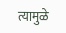त्यामुळे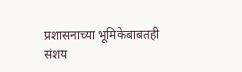प्रशासनाच्या भूमिकेबाबतही संशय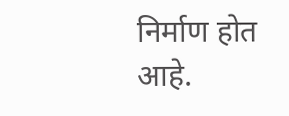निर्माण होत आहे.